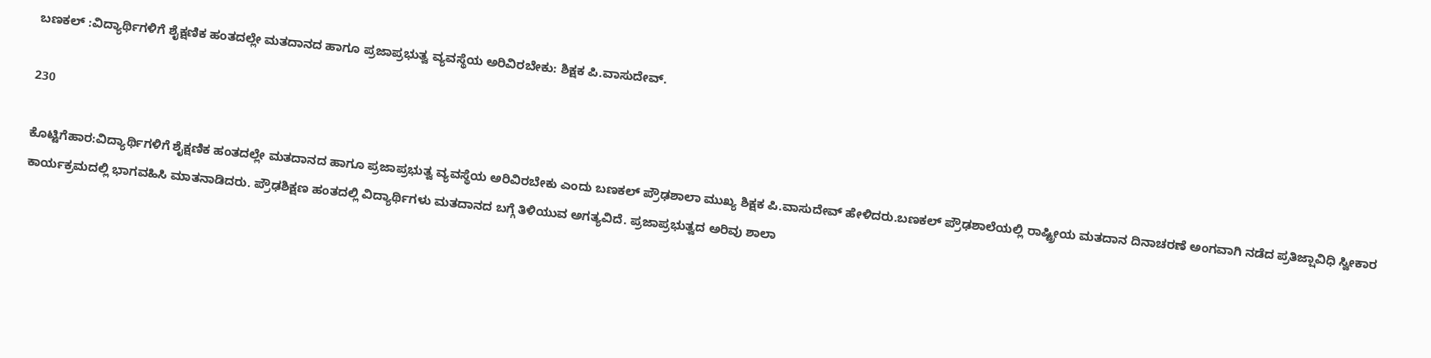ಬಣಕಲ್ :ವಿದ್ಯಾರ್ಥಿಗಳಿಗೆ ಶೈಕ್ಷಣಿಕ ಹಂತದಲ್ಲೇ ಮತದಾನದ ಹಾಗೂ ಪ್ರಜಾಪ್ರಭುತ್ವ ವ್ಯವಸ್ಥೆಯ ಅರಿವಿರಬೇಕು: ಶಿಕ್ಷಕ ಪಿ.ವಾಸುದೇವ್.

230

ಕೊಟ್ಟಿಗೆಹಾರ:ವಿದ್ಯಾರ್ಥಿಗಳಿಗೆ ಶೈಕ್ಷಣಿಕ ಹಂತದಲ್ಲೇ ಮತದಾನದ ಹಾಗೂ ಪ್ರಜಾಪ್ರಭುತ್ವ ವ್ಯವಸ್ಥೆಯ ಅರಿವಿರಬೇಕು ಎಂದು ಬಣಕಲ್ ಪ್ರೌಢಶಾಲಾ ಮುಖ್ಯ ಶಿಕ್ಷಕ ಪಿ.ವಾಸುದೇವ್ ಹೇಳಿದರು.ಬಣಕಲ್ ಪ್ರೌಢಶಾಲೆಯಲ್ಲಿ ರಾಷ್ಟ್ರೀಯ ಮತದಾನ ದಿನಾಚರಣೆ ಅಂಗವಾಗಿ ನಡೆದ ಪ್ರತಿಜ್ಷಾವಿಧಿ ಸ್ವೀಕಾರ ಕಾರ್ಯಕ್ರಮದಲ್ಲಿ ಭಾಗವಹಿಸಿ ಮಾತನಾಡಿದರು. ಪ್ರೌಢಶಿಕ್ಷಣ ಹಂತದಲ್ಲಿ ವಿದ್ಯಾರ್ಥಿಗಳು ಮತದಾನದ ಬಗ್ಗೆ ತಿಳಿಯುವ ಅಗತ್ಯವಿದೆ. ಪ್ರಜಾಪ್ರಭುತ್ವದ ಅರಿವು ಶಾಲಾ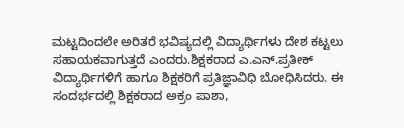ಮಟ್ಟದಿಂದಲೇ ಅರಿತರೆ ಭವಿಷ್ಯದಲ್ಲಿ ವಿದ್ಯಾರ್ಥಿಗಳು ದೇಶ ಕಟ್ಟಲು ಸಹಾಯಕವಾಗುತ್ತದೆ ಎಂದರು.ಶಿಕ್ಷಕರಾದ ಎ.ಎನ್.ಪ್ರತೀಕ್ ವಿದ್ಯಾರ್ಥಿಗಳಿಗೆ ಹಾಗೂ ಶಿಕ್ಷಕರಿಗೆ ಪ್ರತಿಜ್ಞಾವಿಧಿ ಬೋಧಿಸಿದರು. ಈ ಸಂದರ್ಭದಲ್ಲಿ ಶಿಕ್ಷಕರಾದ ಅಕ್ರಂ ಪಾಶಾ,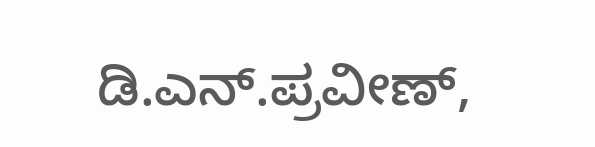ಡಿ.ಎನ್.ಪ್ರವೀಣ್,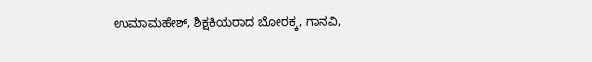ಉಮಾಮಹೇಶ್, ಶಿಕ್ಷಕಿಯರಾದ ಬೋರಕ್ಕ, ಗಾನವಿ,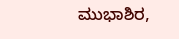ಮುಭಾಶಿರ,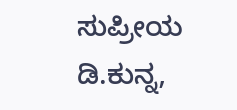ಸುಪ್ರೀಯ ಡಿ.ಕುನ್ನ,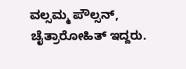ವಲ್ಸಮ್ಮ ಪೌಲ್ಸನ್, ಚೈತ್ರಾರೋಹಿತ್ ಇದ್ದರು.